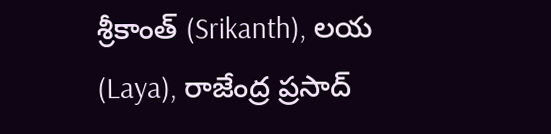శ్రీకాంత్ (Srikanth), లయ (Laya), రాజేంద్ర ప్రసాద్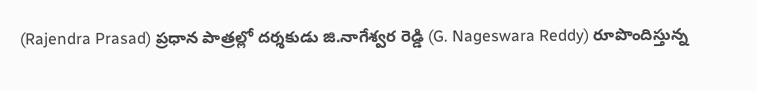(Rajendra Prasad) ప్రధాన పాత్రల్లో దర్శకుడు జి.నాగేశ్వర రెడ్డి (G. Nageswara Reddy) రూపొందిస్తున్న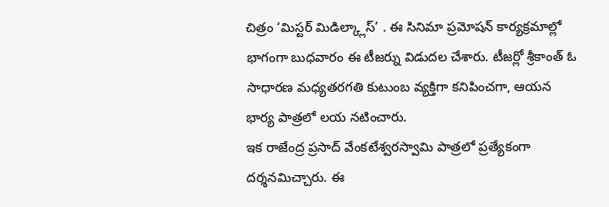చిత్రం ‘మిస్టర్ మిడిల్క్లాస్’ . ఈ సినిమా ప్రమోషన్ కార్యక్రమాల్లో భాగంగా బుధవారం ఈ టీజర్ను విడుదల చేశారు. టీజర్లో శ్రీకాంత్ ఓ సాధారణ మధ్యతరగతి కుటుంబ వ్యక్తిగా కనిపించగా, ఆయన భార్య పాత్రలో లయ నటించారు.
ఇక రాజేంద్ర ప్రసాద్ వేంకటేశ్వరస్వామి పాత్రలో ప్రత్యేకంగా దర్శనమిచ్చారు. ఈ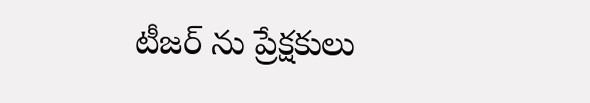టీజర్ ను ప్రేక్షకులు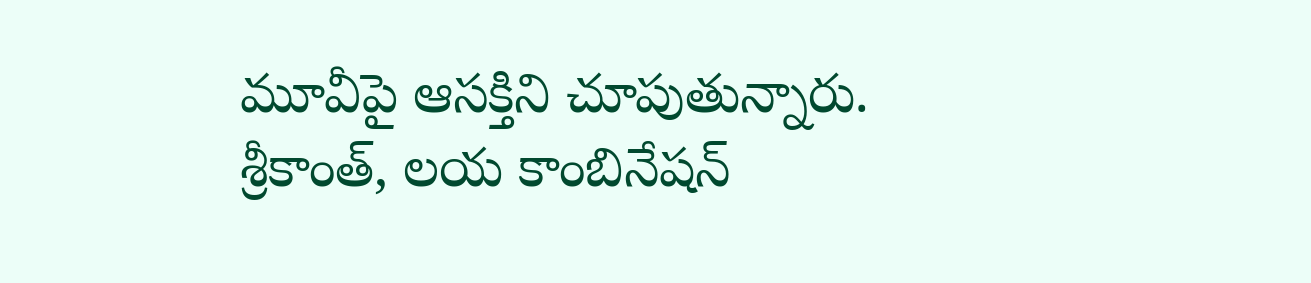మూవీపై ఆసక్తిని చూపుతున్నారు. శ్రీకాంత్, లయ కాంబినేషన్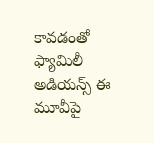కావడంతో ఫ్యామిలీ అడియన్స్ ఈ మూవీపై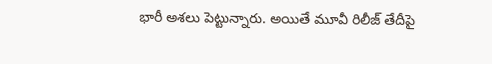భారీ అశలు పెట్టున్నారు. అయితే మూవీ రిలీజ్ తేదీపై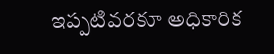ఇప్పటివరకూ అధికారిక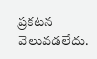ప్రకటన వెలువడలేదు.